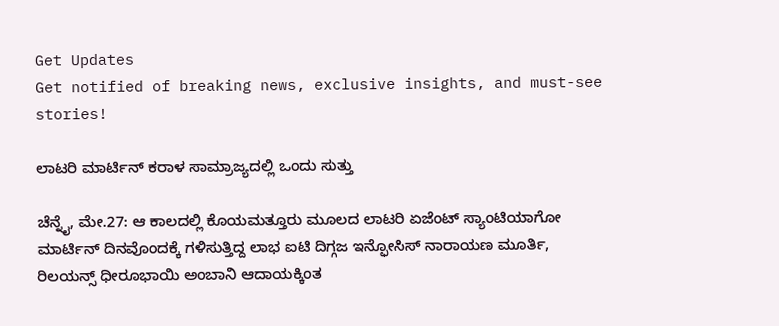Get Updates
Get notified of breaking news, exclusive insights, and must-see stories!

ಲಾಟರಿ ಮಾರ್ಟಿನ್ ಕರಾಳ ಸಾಮ್ರಾಜ್ಯದಲ್ಲಿ ಒಂದು ಸುತ್ತು

ಚೆನ್ನೈ, ಮೇ.27: ಆ ಕಾಲದಲ್ಲಿ ಕೊಯಮತ್ತೂರು ಮೂಲದ ಲಾಟರಿ ಏಜೆಂಟ್ ಸ್ಯಾಂಟಿಯಾಗೋ ಮಾರ್ಟಿನ್ ದಿನವೊಂದಕ್ಕೆ ಗಳಿಸುತ್ತಿದ್ದ ಲಾಭ ಐಟಿ ದಿಗ್ಗಜ ಇನ್ಫೋಸಿಸ್ ನಾರಾಯಣ ಮೂರ್ತಿ, ರಿಲಯನ್ಸ್ ಧೀರೂಭಾಯಿ ಅಂಬಾನಿ ಆದಾಯಕ್ಕಿಂತ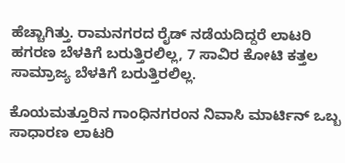ಹೆಚ್ಚಾಗಿತ್ತು. ರಾಮನಗರದ ರೈಡ್ ನಡೆಯದಿದ್ದರೆ ಲಾಟರಿ ಹಗರಣ ಬೆಳಕಿಗೆ ಬರುತ್ತಿರಲಿಲ್ಲ, 7 ಸಾವಿರ ಕೋಟಿ ಕತ್ತಲ ಸಾಮ್ರಾಜ್ಯ ಬೆಳಕಿಗೆ ಬರುತ್ತಿರಲಿಲ್ಲ.

ಕೊಯಮತ್ತೂರಿನ ಗಾಂಧಿನಗರಂನ ನಿವಾಸಿ ಮಾರ್ಟಿನ್ ಒಬ್ಬ ಸಾಧಾರಣ ಲಾಟರಿ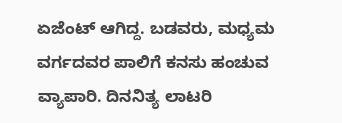ಏಜೆಂಟ್ ಆಗಿದ್ದ. ಬಡವರು, ಮಧ್ಯಮ ವರ್ಗದವರ ಪಾಲಿಗೆ ಕನಸು ಹಂಚುವ ವ್ಯಾಪಾರಿ. ದಿನನಿತ್ಯ ಲಾಟರಿ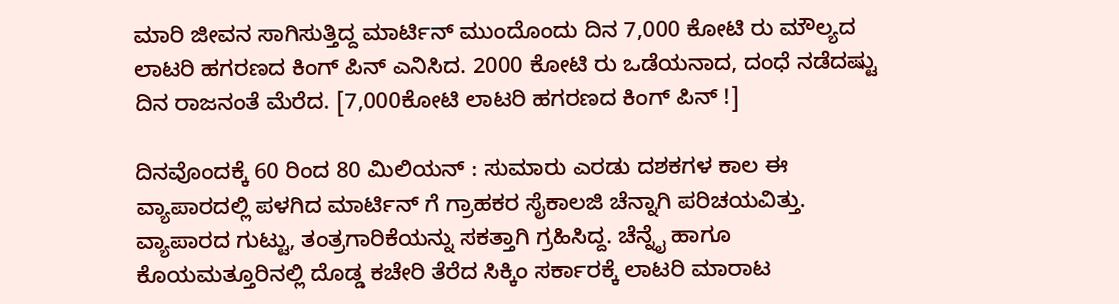ಮಾರಿ ಜೀವನ ಸಾಗಿಸುತ್ತಿದ್ದ ಮಾರ್ಟಿನ್ ಮುಂದೊಂದು ದಿನ 7,000 ಕೋಟಿ ರು ಮೌಲ್ಯದ ಲಾಟರಿ ಹಗರಣದ ಕಿಂಗ್ ಪಿನ್ ಎನಿಸಿದ. 2000 ಕೋಟಿ ರು ಒಡೆಯನಾದ, ದಂಧೆ ನಡೆದಷ್ಟು ದಿನ ರಾಜನಂತೆ ಮೆರೆದ. [7,000ಕೋಟಿ ಲಾಟರಿ ಹಗರಣದ ಕಿಂಗ್ ಪಿನ್ !]

ದಿನವೊಂದಕ್ಕೆ 60 ರಿಂದ 80 ಮಿಲಿಯನ್ : ಸುಮಾರು ಎರಡು ದಶಕಗಳ ಕಾಲ ಈ ವ್ಯಾಪಾರದಲ್ಲಿ ಪಳಗಿದ ಮಾರ್ಟಿನ್ ಗೆ ಗ್ರಾಹಕರ ಸೈಕಾಲಜಿ ಚೆನ್ನಾಗಿ ಪರಿಚಯವಿತ್ತು. ವ್ಯಾಪಾರದ ಗುಟ್ಟು, ತಂತ್ರಗಾರಿಕೆಯನ್ನು ಸಕತ್ತಾಗಿ ಗ್ರಹಿಸಿದ್ದ. ಚೆನ್ನೈ ಹಾಗೂ ಕೊಯಮತ್ತೂರಿನಲ್ಲಿ ದೊಡ್ಡ ಕಚೇರಿ ತೆರೆದ ಸಿಕ್ಕಿಂ ಸರ್ಕಾರಕ್ಕೆ ಲಾಟರಿ ಮಾರಾಟ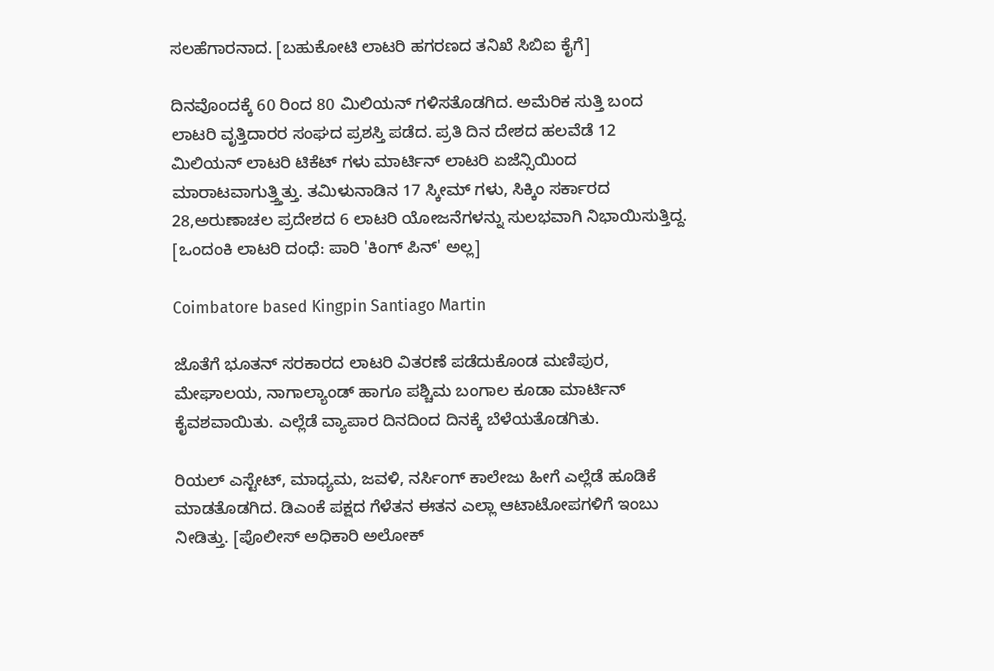ಸಲಹೆಗಾರನಾದ. [ಬಹುಕೋಟಿ ಲಾಟರಿ ಹಗರಣದ ತನಿಖೆ ಸಿಬಿಐ ಕೈಗೆ]

ದಿನವೊಂದಕ್ಕೆ 60 ರಿಂದ 80 ಮಿಲಿಯನ್ ಗಳಿಸತೊಡಗಿದ. ಅಮೆರಿಕ ಸುತ್ತಿ ಬಂದ ಲಾಟರಿ ವೃತ್ತಿದಾರರ ಸಂಘದ ಪ್ರಶಸ್ತಿ ಪಡೆದ. ಪ್ರತಿ ದಿನ ದೇಶದ ಹಲವೆಡೆ 12 ಮಿಲಿಯನ್ ಲಾಟರಿ ಟಿಕೆಟ್ ಗಳು ಮಾರ್ಟಿನ್ ಲಾಟರಿ ಏಜೆನ್ಸಿಯಿಂದ ಮಾರಾಟವಾಗುತ್ತ್ತಿತ್ತು. ತಮಿಳುನಾಡಿನ 17 ಸ್ಕೀಮ್ ಗಳು, ಸಿಕ್ಕಿಂ ಸರ್ಕಾರದ 28,ಅರುಣಾಚಲ ಪ್ರದೇಶದ 6 ಲಾಟರಿ ಯೋಜನೆಗಳನ್ನು ಸುಲಭವಾಗಿ ನಿಭಾಯಿಸುತ್ತಿದ್ದ. [ಒಂದಂಕಿ ಲಾಟರಿ ದಂಧೆ: ಪಾರಿ 'ಕಿಂಗ್ ಪಿನ್' ಅಲ್ಲ]

Coimbatore based Kingpin Santiago Martin

ಜೊತೆಗೆ ಭೂತನ್ ಸರಕಾರದ ಲಾಟರಿ ವಿತರಣೆ ಪಡೆದುಕೊಂಡ ಮಣಿಪುರ, ಮೇಘಾಲಯ, ನಾಗಾಲ್ಯಾಂಡ್ ಹಾಗೂ ಪಶ್ಚಿಮ ಬಂಗಾಲ ಕೂಡಾ ಮಾರ್ಟಿನ್ ಕೈವಶವಾಯಿತು. ಎಲ್ಲೆಡೆ ವ್ಯಾಪಾರ ದಿನದಿಂದ ದಿನಕ್ಕೆ ಬೆಳೆಯತೊಡಗಿತು.

ರಿಯಲ್ ಎಸ್ಟೇಟ್, ಮಾಧ್ಯಮ, ಜವಳಿ, ನರ್ಸಿಂಗ್ ಕಾಲೇಜು ಹೀಗೆ ಎಲ್ಲೆಡೆ ಹೂಡಿಕೆ ಮಾಡತೊಡಗಿದ. ಡಿಎಂಕೆ ಪಕ್ಷದ ಗೆಳೆತನ ಈತನ ಎಲ್ಲಾ ಆಟಾಟೋಪಗಳಿಗೆ ಇಂಬು ನೀಡಿತ್ತು. [ಪೊಲೀಸ್ ಅಧಿಕಾರಿ ಅಲೋಕ್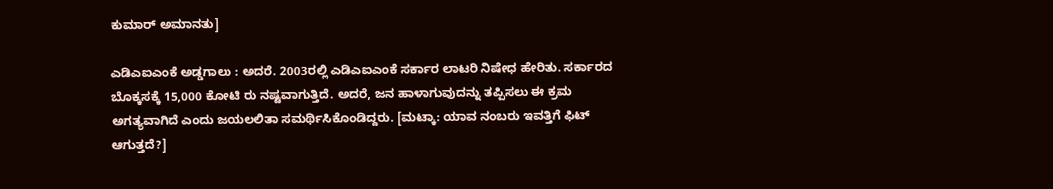ಕುಮಾರ್ ಅಮಾನತು]

ಎಡಿಎಐಎಂಕೆ ಅಡ್ಡಗಾಲು : ಅದರೆ. 2003ರಲ್ಲಿ ಎಡಿಎಐಎಂಕೆ ಸರ್ಕಾರ ಲಾಟರಿ ನಿಷೇಧ ಹೇರಿತು. ಸರ್ಕಾರದ ಬೊಕ್ಕಸಕ್ಕೆ 15,000 ಕೋಟಿ ರು ನಷ್ಟವಾಗುತ್ತಿದೆ. ಅದರೆ, ಜನ ಹಾಳಾಗುವುದನ್ನು ತಪ್ಪಿಸಲು ಈ ಕ್ರಮ ಅಗತ್ಯವಾಗಿದೆ ಎಂದು ಜಯಲಲಿತಾ ಸಮರ್ಥಿಸಿಕೊಂಡಿದ್ದರು. [ಮಟ್ಕಾ: ಯಾವ ನಂಬರು ಇವತ್ತಿಗೆ ಫಿಟ್ ಆಗುತ್ತದೆ?]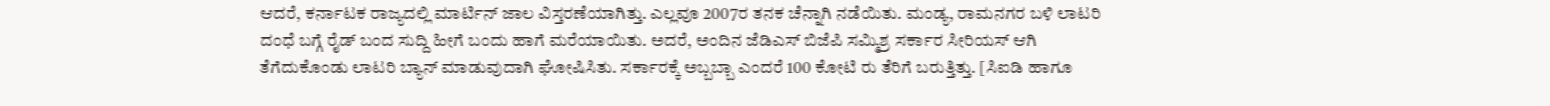ಆದರೆ, ಕರ್ನಾಟಕ ರಾಜ್ಯದಲ್ಲಿ ಮಾರ್ಟಿನ್ ಜಾಲ ವಿಸ್ತರಣೆಯಾಗಿತ್ತು. ಎಲ್ಲವೂ 2007ರ ತನಕ ಚೆನ್ನಾಗಿ ನಡೆಯಿತು. ಮಂಡ್ಯ, ರಾಮನಗರ ಬಳಿ ಲಾಟರಿ ದಂಧೆ ಬಗ್ಗೆ ರೈಡ್ ಬಂದ ಸುದ್ದಿ ಹೀಗೆ ಬಂದು ಹಾಗೆ ಮರೆಯಾಯಿತು. ಅದರೆ, ಅಂದಿನ ಜೆಡಿಎಸ್ ಬಿಜೆಪಿ ಸಮ್ಮಿಶ್ರ ಸರ್ಕಾರ ಸೀರಿಯಸ್ ಆಗಿ ತೆಗೆದುಕೊಂಡು ಲಾಟರಿ ಬ್ಯಾನ್ ಮಾಡುವುದಾಗಿ ಘೋಷಿಸಿತು. ಸರ್ಕಾರಕ್ಕೆ ಅಬ್ಬಬ್ಬಾ ಎಂದರೆ 100 ಕೋಟಿ ರು ತೆರಿಗೆ ಬರುತ್ತಿತ್ತು. [ಸಿಐಡಿ ಹಾಗೂ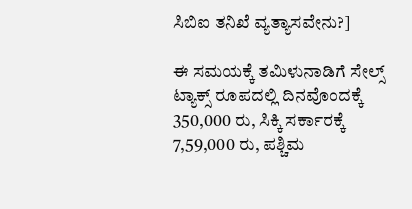ಸಿಬಿಐ ತನಿಖೆ ವ್ಯತ್ಯಾಸವೇನು?]

ಈ ಸಮಯಕ್ಕೆ ತಮಿಳುನಾಡಿಗೆ ಸೇಲ್ಸ್ ಟ್ಯಾಕ್ಸ್ ರೂಪದಲ್ಲಿ ದಿನವೊಂದಕ್ಕೆ 350,000 ರು, ಸಿಕ್ಕಿ ಸರ್ಕಾರಕ್ಕೆ 7,59,000 ರು, ಪಶ್ಚಿಮ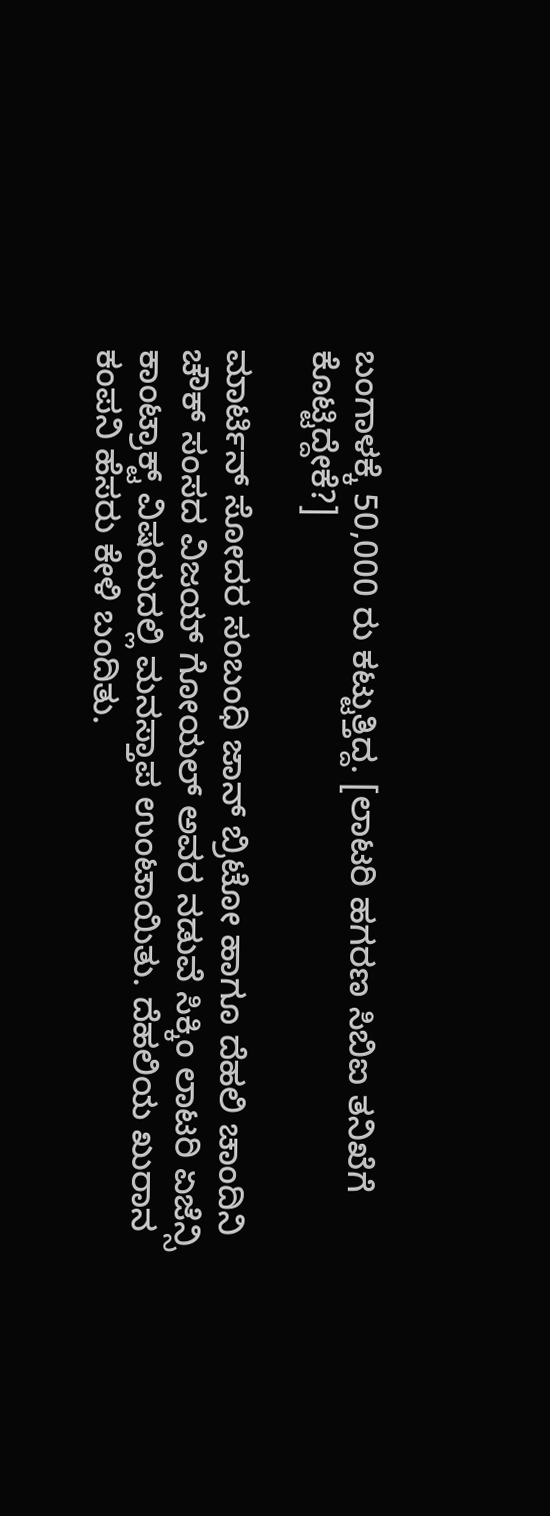ಬಂಗಾಳಕ್ಕೆ 50,000 ರು ಕಟ್ಟುತ್ತಿದ್ದ. [ಲಾಟರಿ ಹಗರಣ ಸಿಬಿಐ ತನಿಖೆಗೆ ಕೊಟ್ಟಿದ್ದೇಕೆ?]

ಮಾರ್ಟಿನ್ ಸೋದರ ಸಂಬಂಧಿ ಜಾನ್ ಬ್ರಿಟೋ ಹಾಗೂ ದೆಹಲಿ ಚಾಂದಿನಿ ಚೌಕ್ ಸಂಸದ ವಿಜಯ್ ಗೋಯಲ್ ಅವರ ನಡುವೆ ಸಿಕ್ಕಿಂ ಲಾಟರಿ ಏಜೆನ್ಸಿ ಕಾಂಟ್ರಾಕ್ಟ್ ವಿಷಯದಲ್ಲಿ ಮನಸ್ತಾಪ ಉಂಟಾಯಿತು. ದೆಹಲಿಯ ಖುರಾನ ಕಂಪನಿ ಹೆಸರು ಕೇಳಿ ಬಂದಿತು.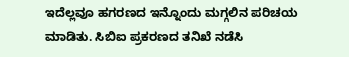ಇದೆಲ್ಲವೂ ಹಗರಣದ ಇನ್ನೊಂದು ಮಗ್ಗಲಿನ ಪರಿಚಯ ಮಾಡಿತು. ಸಿಬಿಐ ಪ್ರಕರಣದ ತನಿಖೆ ನಡೆಸಿ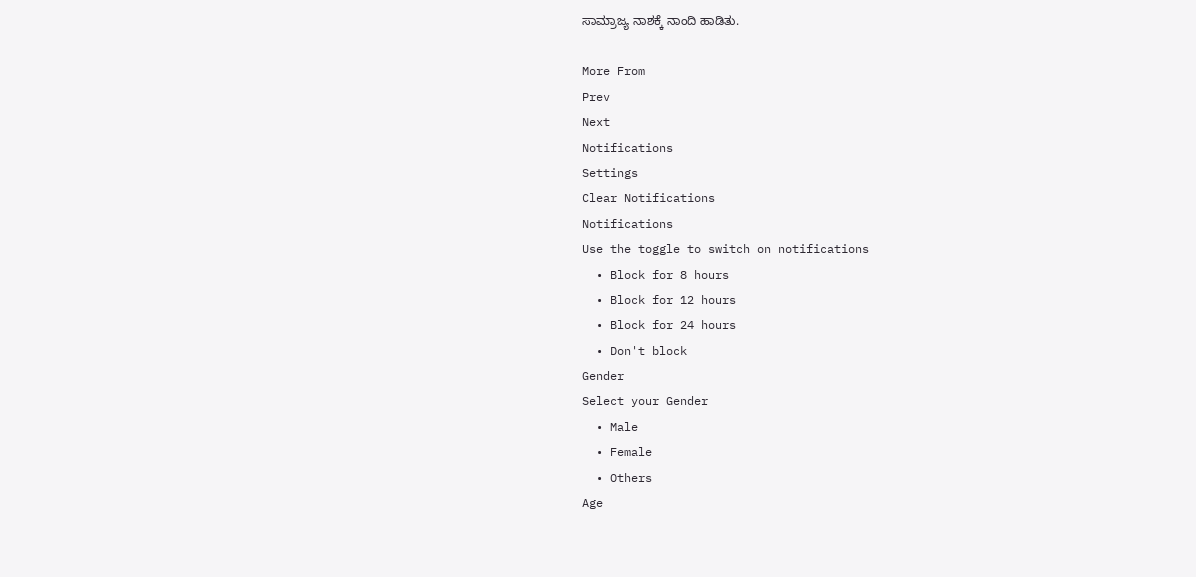ಸಾಮ್ರಾಜ್ಯ ನಾಶಕ್ಕೆ ನಾಂದಿ ಹಾಡಿತು.

More From
Prev
Next
Notifications
Settings
Clear Notifications
Notifications
Use the toggle to switch on notifications
  • Block for 8 hours
  • Block for 12 hours
  • Block for 24 hours
  • Don't block
Gender
Select your Gender
  • Male
  • Female
  • Others
Age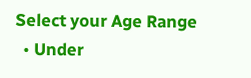Select your Age Range
  • Under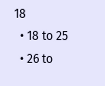18
  • 18 to 25
  • 26 to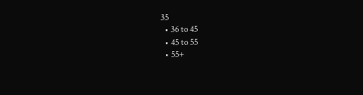35
  • 36 to 45
  • 45 to 55
  • 55+